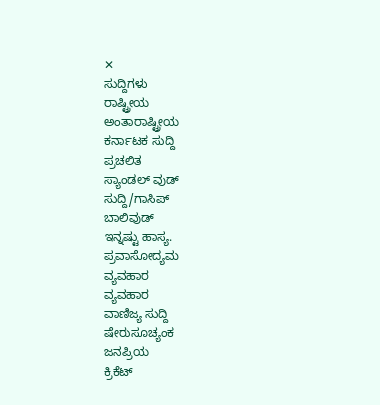✕
ಸುದ್ದಿಗಳು
ರಾಷ್ಟ್ರೀಯ
ಅಂತಾರಾಷ್ಟ್ರೀಯ
ಕರ್ನಾಟಕ ಸುದ್ದಿ
ಪ್ರಚಲಿತ
ಸ್ಯಾಂಡಲ್ ವುಡ್
ಸುದ್ದಿ/ಗಾಸಿಪ್
ಬಾಲಿವುಡ್
ಇನ್ನಷ್ಟು ಹಾಸ್ಯ.
ಪ್ರವಾಸೋದ್ಯಮ
ವ್ಯವಹಾರ
ವ್ಯವಹಾರ
ವಾಣಿಜ್ಯ ಸುದ್ದಿ
ಷೇರುಸೂಚ್ಯಂಕ
ಜನಪ್ರಿಯ
ಕ್ರಿಕೆಟ್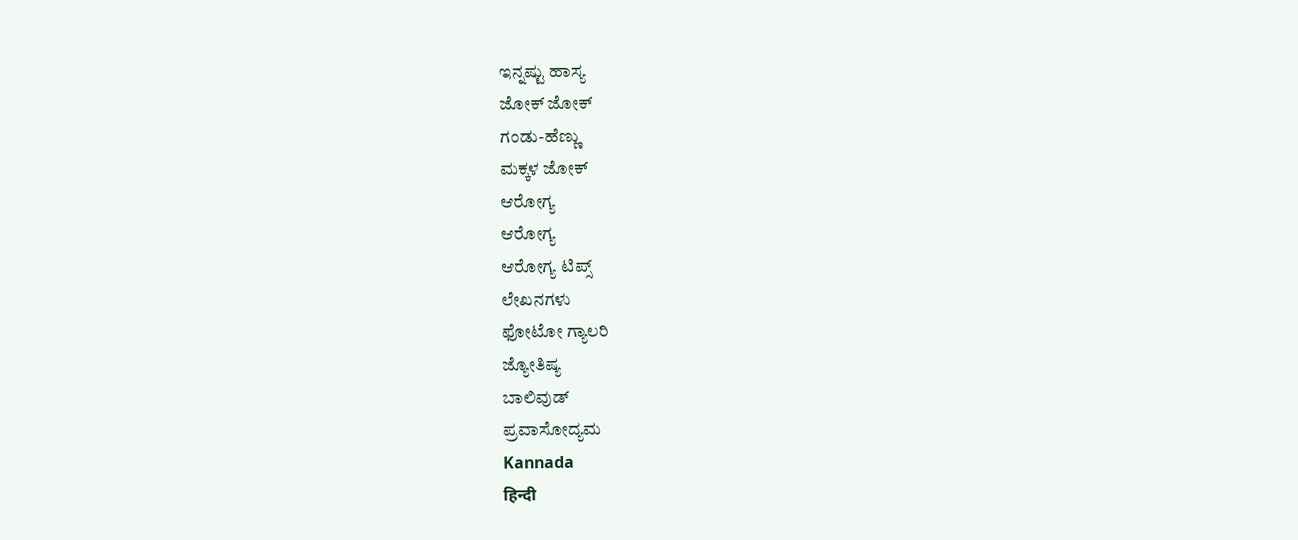ಇನ್ನಷ್ಟು ಹಾಸ್ಯ
ಜೋಕ್ ಜೋಕ್
ಗಂಡು-ಹೆಣ್ಣು
ಮಕ್ಕಳ ಜೋಕ್
ಆರೋಗ್ಯ
ಆರೋಗ್ಯ
ಆರೋಗ್ಯ ಟಿಪ್ಸ್
ಲೇಖನಗಳು
ಫೋಟೋ ಗ್ಯಾಲರಿ
ಜ್ಯೋತಿಷ್ಯ
ಬಾಲಿವುಡ್
ಪ್ರವಾಸೋದ್ಯಮ
Kannada
हिन्दी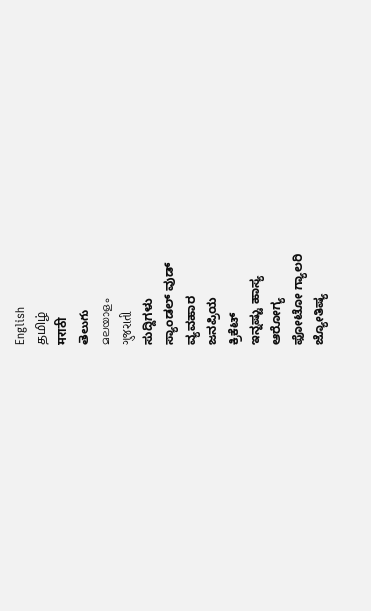English
தமிழ்
मराठी
తెలుగు
മലയാളം
ગુજરાતી
ಸುದ್ದಿಗಳು
ಸ್ಯಾಂಡಲ್ ವುಡ್
ವ್ಯವಹಾರ
ಜನಪ್ರಿಯ
ಕ್ರಿಕೆಟ್
ಇನ್ನಷ್ಟು ಹಾಸ್ಯ
ಆರೋಗ್ಯ
ಫೋಟೋ ಗ್ಯಾಲರಿ
ಜ್ಯೋತಿಷ್ಯ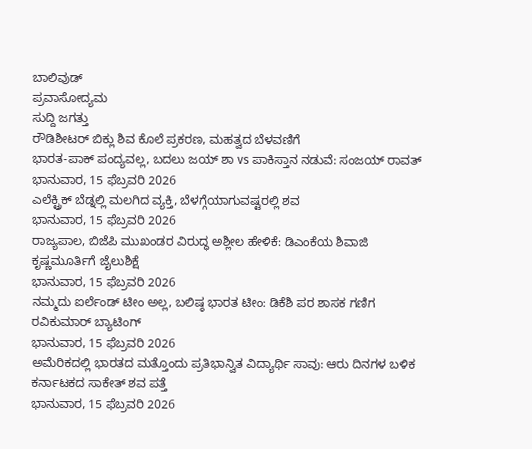ಬಾಲಿವುಡ್
ಪ್ರವಾಸೋದ್ಯಮ
ಸುದ್ದಿ ಜಗತ್ತು
ರೌಡಿಶೀಟರ್ ಬಿಕ್ಲು ಶಿವ ಕೊಲೆ ಪ್ರಕರಣ, ಮಹತ್ವದ ಬೆಳವಣಿಗೆ
ಭಾರತ-ಪಾಕ್ ಪಂದ್ಯವಲ್ಲ, ಬದಲು ಜಯ್ ಶಾ vs ಪಾಕಿಸ್ತಾನ ನಡುವೆ: ಸಂಜಯ್ ರಾವತ್
ಭಾನುವಾರ, 15 ಫೆಬ್ರವರಿ 2026
ಎಲೆಕ್ಟ್ರಿಕ್ ಬೆಡ್ನಲ್ಲಿ ಮಲಗಿದ ವ್ಯಕ್ತಿ, ಬೆಳಗ್ಗೆಯಾಗುವಷ್ಟರಲ್ಲಿ ಶವ
ಭಾನುವಾರ, 15 ಫೆಬ್ರವರಿ 2026
ರಾಜ್ಯಪಾಲ, ಬಿಜೆಪಿ ಮುಖಂಡರ ವಿರುದ್ಧ ಅಶ್ಲೀಲ ಹೇಳಿಕೆ: ಡಿಎಂಕೆಯ ಶಿವಾಜಿ ಕೃಷ್ಣಮೂರ್ತಿಗೆ ಜೈಲುಶಿಕ್ಷೆ
ಭಾನುವಾರ, 15 ಫೆಬ್ರವರಿ 2026
ನಮ್ಮದು ಐರ್ಲೆಂಡ್ ಟೀಂ ಅಲ್ಲ, ಬಲಿಷ್ಠ ಭಾರತ ಟೀಂ: ಡಿಕೆಶಿ ಪರ ಶಾಸಕ ಗಣಿಗ ರವಿಕುಮಾರ್ ಬ್ಯಾಟಿಂಗ್
ಭಾನುವಾರ, 15 ಫೆಬ್ರವರಿ 2026
ಅಮೆರಿಕದಲ್ಲಿ ಭಾರತದ ಮತ್ತೊಂದು ಪ್ರತಿಭಾನ್ವಿತ ವಿದ್ಯಾರ್ಥಿ ಸಾವು: ಆರು ದಿನಗಳ ಬಳಿಕ ಕರ್ನಾಟಕದ ಸಾಕೇತ್ ಶವ ಪತ್ತೆ
ಭಾನುವಾರ, 15 ಫೆಬ್ರವರಿ 2026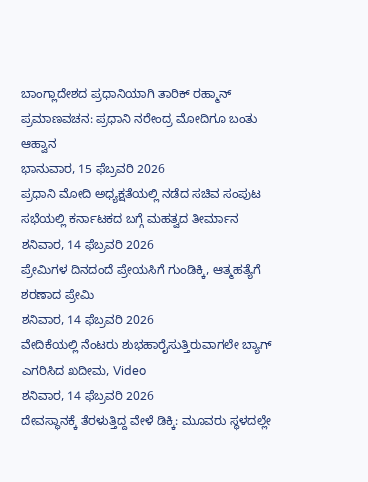ಬಾಂಗ್ಲಾದೇಶದ ಪ್ರಧಾನಿಯಾಗಿ ತಾರಿಕ್ ರಹ್ಮಾನ್ ಪ್ರಮಾಣವಚನ: ಪ್ರಧಾನಿ ನರೇಂದ್ರ ಮೋದಿಗೂ ಬಂತು ಆಹ್ವಾನ
ಭಾನುವಾರ, 15 ಫೆಬ್ರವರಿ 2026
ಪ್ರಧಾನಿ ಮೋದಿ ಅಧ್ಯಕ್ಷತೆಯಲ್ಲಿ ನಡೆದ ಸಚಿವ ಸಂಪುಟ ಸಭೆಯಲ್ಲಿ ಕರ್ನಾಟಕದ ಬಗ್ಗೆ ಮಹತ್ವದ ತೀರ್ಮಾನ
ಶನಿವಾರ, 14 ಫೆಬ್ರವರಿ 2026
ಪ್ರೇಮಿಗಳ ದಿನದಂದೆ ಪ್ರೇಯಸಿಗೆ ಗುಂಡಿಕ್ಕಿ, ಆತ್ಮಹತ್ಯೆಗೆ ಶರಣಾದ ಪ್ರೇಮಿ
ಶನಿವಾರ, 14 ಫೆಬ್ರವರಿ 2026
ವೇದಿಕೆಯಲ್ಲಿ ನೆಂಟರು ಶುಭಹಾರೈಸುತ್ತಿರುವಾಗಲೇ ಬ್ಯಾಗ್ ಎಗರಿಸಿದ ಖದೀಮ, Video
ಶನಿವಾರ, 14 ಫೆಬ್ರವರಿ 2026
ದೇವಸ್ಥಾನಕ್ಕೆ ತೆರಳುತ್ತಿದ್ದ ವೇಳೆ ಡಿಕ್ಕಿ: ಮೂವರು ಸ್ಥಳದಲ್ಲೇ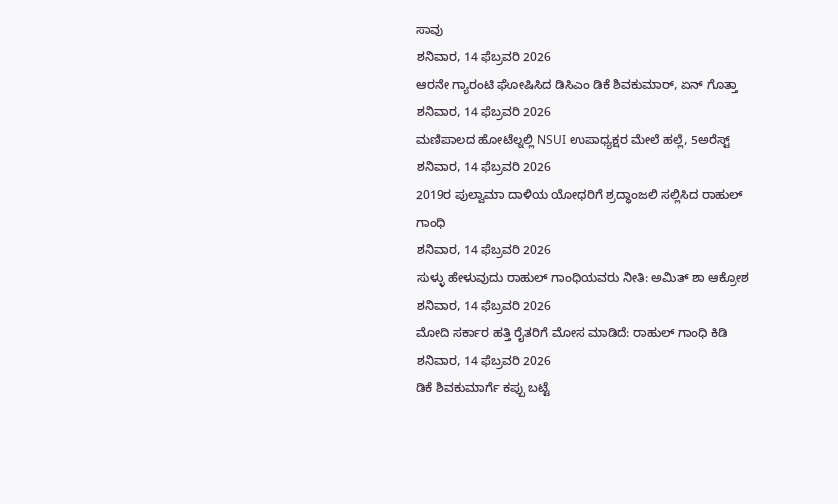ಸಾವು
ಶನಿವಾರ, 14 ಫೆಬ್ರವರಿ 2026
ಆರನೇ ಗ್ಯಾರಂಟಿ ಘೋಷಿಸಿದ ಡಿಸಿಎಂ ಡಿಕೆ ಶಿವಕುಮಾರ್, ಏನ್ ಗೊತ್ತಾ
ಶನಿವಾರ, 14 ಫೆಬ್ರವರಿ 2026
ಮಣಿಪಾಲದ ಹೋಟೆಲ್ನಲ್ಲಿ NSUI ಉಪಾಧ್ಯಕ್ಷರ ಮೇಲೆ ಹಲ್ಲೆ, 5ಅರೆಸ್ಟ್
ಶನಿವಾರ, 14 ಫೆಬ್ರವರಿ 2026
2019ರ ಪುಲ್ವಾಮಾ ದಾಳಿಯ ಯೋಧರಿಗೆ ಶ್ರದ್ಧಾಂಜಲಿ ಸಲ್ಲಿಸಿದ ರಾಹುಲ್ ಗಾಂಧಿ
ಶನಿವಾರ, 14 ಫೆಬ್ರವರಿ 2026
ಸುಳ್ಳು ಹೇಳುವುದು ರಾಹುಲ್ ಗಾಂಧಿಯವರು ನೀತಿ: ಅಮಿತ್ ಶಾ ಆಕ್ರೋಶ
ಶನಿವಾರ, 14 ಫೆಬ್ರವರಿ 2026
ಮೋದಿ ಸರ್ಕಾರ ಹತ್ತಿ ರೈತರಿಗೆ ಮೋಸ ಮಾಡಿದೆ: ರಾಹುಲ್ ಗಾಂಧಿ ಕಿಡಿ
ಶನಿವಾರ, 14 ಫೆಬ್ರವರಿ 2026
ಡಿಕೆ ಶಿವಕುಮಾರ್ಗೆ ಕಪ್ಪು ಬಟ್ಟೆ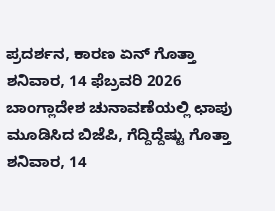ಪ್ರದರ್ಶನ, ಕಾರಣ ಏನ್ ಗೊತ್ತಾ
ಶನಿವಾರ, 14 ಫೆಬ್ರವರಿ 2026
ಬಾಂಗ್ಲಾದೇಶ ಚುನಾವಣೆಯಲ್ಲಿ ಛಾಪು ಮೂಡಿಸಿದ ಬಿಜೆಪಿ, ಗೆದ್ದಿದ್ದೆಷ್ಟು ಗೊತ್ತಾ
ಶನಿವಾರ, 14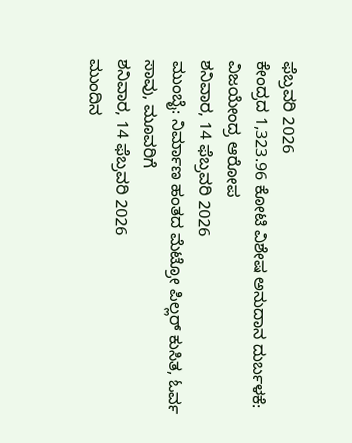ಫೆಬ್ರವರಿ 2026
ಕೇಂದ್ರದ 1,323.96 ಕೋಟಿ ವಿಶೇಷ ಅನುದಾನ ದುರ್ಬಳಕೆ: ವಿಜಯೇಂದ್ರ ಆರೋಪ
ಶನಿವಾರ, 14 ಫೆಬ್ರವರಿ 2026
ಮುಂಬೈ: ನಿರ್ಮಾಣ ಹಂತದ ಮೆಟ್ರೋ ಪಿಲ್ಲರ್ ಕುಸಿತ, ಓರ್ವ ಸಾವು, ಮೂವರಿಗೆ
ಶನಿವಾರ, 14 ಫೆಬ್ರವರಿ 2026
ಮುಂದಿನ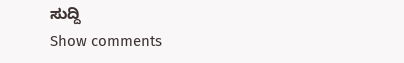ಸುದ್ದಿ
Show comments